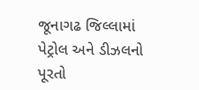જૂનાગઢ જિલ્લામાં પેટ્રોલ અને ડીઝલનો પૂરતો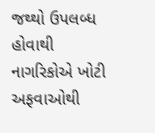જથ્થો ઉપલબ્ધ હોવાથી નાગરિકોએ ખોટી અફવાઓથી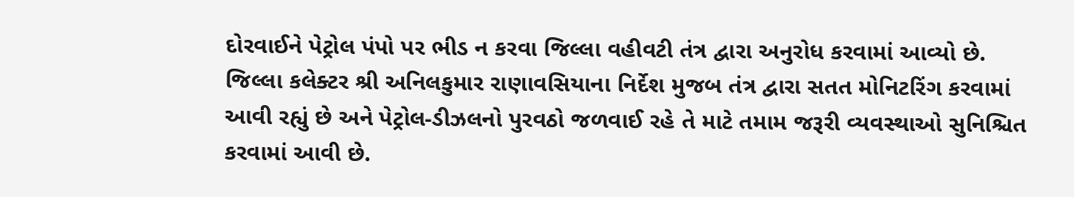દોરવાઈને પેટ્રોલ પંપો પર ભીડ ન કરવા જિલ્લા વહીવટી તંત્ર દ્વારા અનુરોધ કરવામાં આવ્યો છે. જિલ્લા કલેક્ટર શ્રી અનિલકુમાર રાણાવસિયાના નિર્દેશ મુજબ તંત્ર દ્વારા સતત મોનિટરિંગ કરવામાં આવી રહ્યું છે અને પેટ્રોલ-ડીઝલનો પુરવઠો જળવાઈ રહે તે માટે તમામ જરૂરી વ્યવસ્થાઓ સુનિશ્ચિત કરવામાં આવી છે.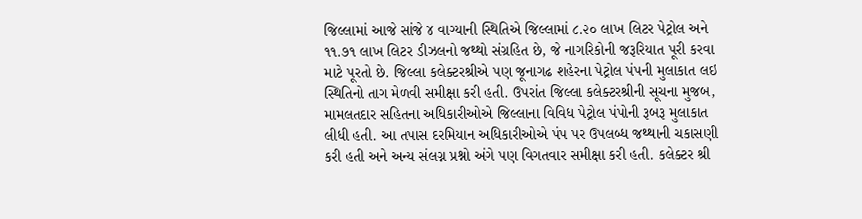જિલ્લામાં આજે સાંજે ૪ વાગ્યાની સ્થિતિએ જિલ્લામાં ૮.૨૦ લાખ લિટર પેટ્રોલ અને ૧૧.૭૧ લાખ લિટર ડીઝલનો જથ્થો સંગ્રહિત છે, જે નાગરિકોની જરૂરિયાત પૂરી કરવા માટે પૂરતો છે. જિલ્લા કલેક્ટરશ્રીએ પણ જૂનાગઢ શહેરના પેટ્રોલ પંપની મુલાકાત લઇ સ્થિતિનો તાગ મેળવી સમીક્ષા કરી હતી. ઉપરાંત જિલ્લા કલેક્ટરશ્રીની સૂચના મુજબ, મામલતદાર સહિતના અધિકારીઓએ જિલ્લાના વિવિધ પેટ્રોલ પંપોની રૂબરૂ મુલાકાત લીધી હતી. આ તપાસ દરમિયાન અધિકારીઓએ પંપ પર ઉપલબ્ધ જથ્થાની ચકાસણી કરી હતી અને અન્ય સંલગ્ન પ્રશ્નો અંગે પણ વિગતવાર સમીક્ષા કરી હતી. કલેક્ટર શ્રી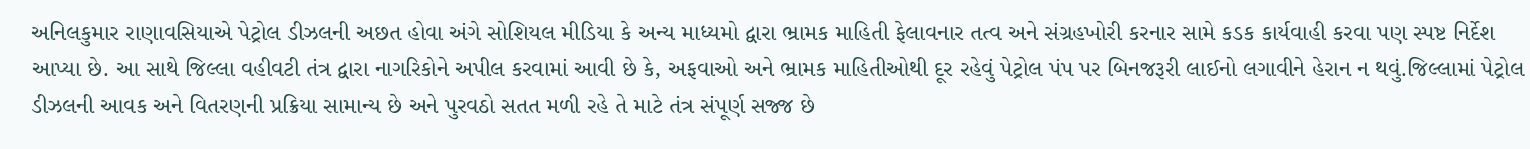અનિલકુમાર રાણાવસિયાએ પેટ્રોલ ડીઝલની અછત હોવા અંગે સોશિયલ મીડિયા કે અન્ય માધ્યમો દ્વારા ભ્રામક માહિતી ફેલાવનાર તત્વ અને સંગ્રહખોરી કરનાર સામે કડક કાર્યવાહી કરવા પણ સ્પષ્ટ નિર્દેશ આપ્યા છે. આ સાથે જિલ્લા વહીવટી તંત્ર દ્વારા નાગરિકોને અપીલ કરવામાં આવી છે કે, અફવાઓ અને ભ્રામક માહિતીઓથી દૂર રહેવું પેટ્રોલ પંપ પર બિનજરૂરી લાઈનો લગાવીને હેરાન ન થવું.જિલ્લામાં પેટ્રોલ ડીઝલની આવક અને વિતરણની પ્રક્રિયા સામાન્ય છે અને પુરવઠો સતત મળી રહે તે માટે તંત્ર સંપૂર્ણ સજ્જ છે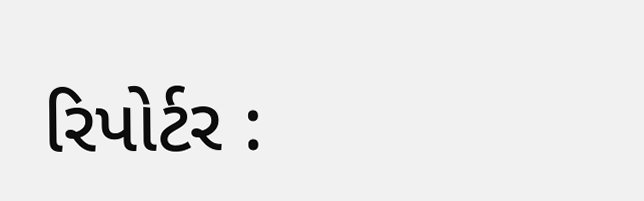રિપોર્ટર :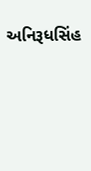અનિરૂધસિંહ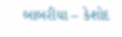બાબરીયા – કેશોદ